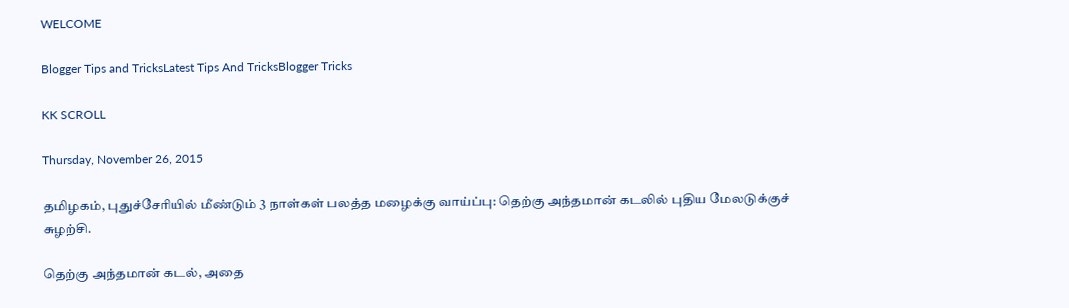WELCOME

Blogger Tips and TricksLatest Tips And TricksBlogger Tricks

KK SCROLL

Thursday, November 26, 2015

தமிழகம், புதுச்சேரியில் மீண்டும் 3 நாள்கள் பலத்த மழைக்கு வாய்ப்பு: தெற்கு அந்தமான் கடலில் புதிய மேலடுக்குச் சுழற்சி.

தெற்கு அந்தமான் கடல், அதை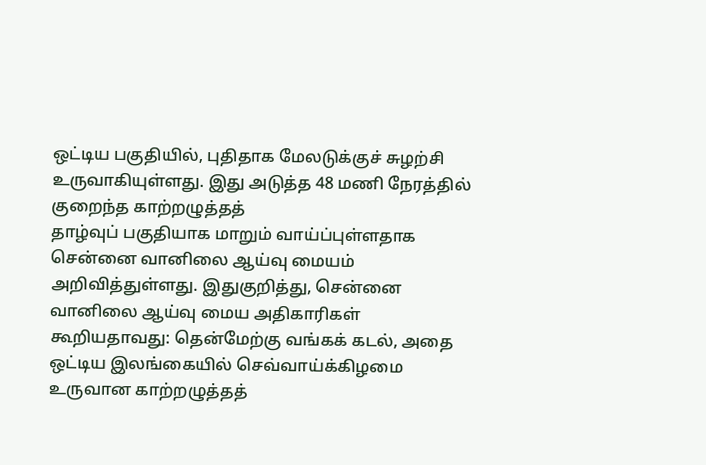ஒட்டிய பகுதியில், புதிதாக மேலடுக்குச் சுழற்சி உருவாகியுள்ளது. இது அடுத்த 48 மணி நேரத்தில் குறைந்த காற்றழுத்தத்
தாழ்வுப் பகுதியாக மாறும் வாய்ப்புள்ளதாக சென்னை வானிலை ஆய்வு மையம் அறிவித்துள்ளது. இதுகுறித்து, சென்னை வானிலை ஆய்வு மைய அதிகாரிகள் கூறியதாவது: தென்மேற்கு வங்கக் கடல், அதை ஒட்டிய இலங்கையில் செவ்வாய்க்கிழமை உருவான காற்றழுத்தத்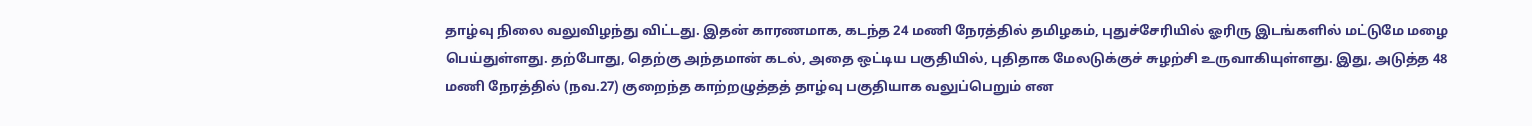தாழ்வு நிலை வலுவிழந்து விட்டது. இதன் காரணமாக, கடந்த 24 மணி நேரத்தில் தமிழகம், புதுச்சேரியில் ஓரிரு இடங்களில் மட்டுமே மழை பெய்துள்ளது. தற்போது, தெற்கு அந்தமான் கடல், அதை ஒட்டிய பகுதியில், புதிதாக மேலடுக்குச் சுழற்சி உருவாகியுள்ளது. இது, அடுத்த 48 மணி நேரத்தில் (நவ.27) குறைந்த காற்றழுத்தத் தாழ்வு பகுதியாக வலுப்பெறும் என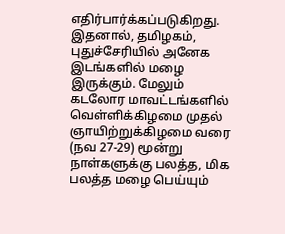எதிர்பார்க்கப்படுகிறது. இதனால், தமிழகம், புதுச்சேரியில் அனேக இடங்களில் மழை இருக்கும். மேலும் கடலோர மாவட்டங்களில் வெள்ளிக்கிழமை முதல் ஞாயிற்றுக்கிழமை வரை (நவ 27-29) மூன்று நாள்களுக்கு பலத்த, மிக பலத்த மழை பெய்யும்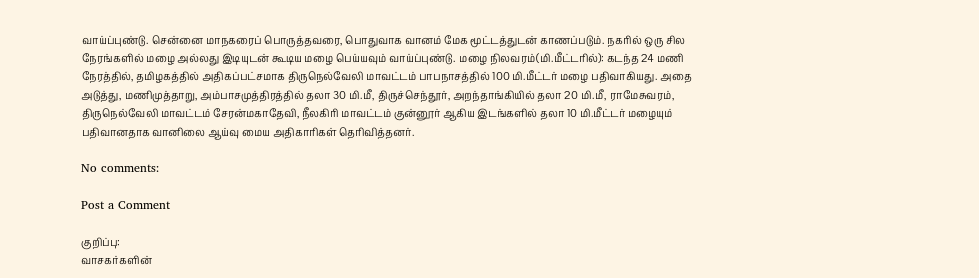வாய்ப்புண்டு. சென்னை மாநகரைப் பொருத்தவரை, பொதுவாக வானம் மேக மூட்டத்துடன் காணப்படும். நகரில் ஒரு சில நேரங்களில் மழை அல்லது இடியுடன் கூடிய மழை பெய்யவும் வாய்ப்புண்டு. மழை நிலவரம்(மி.மீட்டரில்): கடந்த 24 மணி நேரத்தில், தமிழகத்தில் அதிகப்பட்சமாக திருநெல்வேலி மாவட்டம் பாபநாசத்தில் 100 மி.மீட்டர் மழை பதிவாகியது. அதை அடுத்து, மணிமுத்தாறு, அம்பாசமுத்திரத்தில் தலா 30 மி.மீ, திருச்செந்தூர், அறந்தாங்கியில் தலா 20 மி.மீ, ராமேசுவரம், திருநெல்வேலி மாவட்டம் சேரன்மகாதேவி, நீலகிரி மாவட்டம் குன்னூர் ஆகிய இடங்களில் தலா 10 மி.மீட்டர் மழையும் பதிவானதாக வானிலை ஆய்வு மைய அதிகாரிகள் தெரிவித்தனர்.

No comments:

Post a Comment

குறிப்பு:
வாசகர்களின்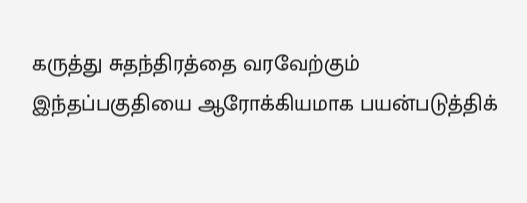கருத்து சுதந்திரத்தை வரவேற்கும் இந்தப்பகுதியை ஆரோக்கியமாக பயன்படுத்திக்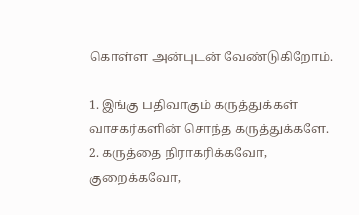கொள்ள அன்புடன் வேண்டுகிறோம்.

1. இங்கு பதிவாகும் கருத்துக்கள் வாசகர்களின் சொந்த கருத்துக்களே.
2. கருத்தை நிராகரிக்கவோ, குறைக்கவோ,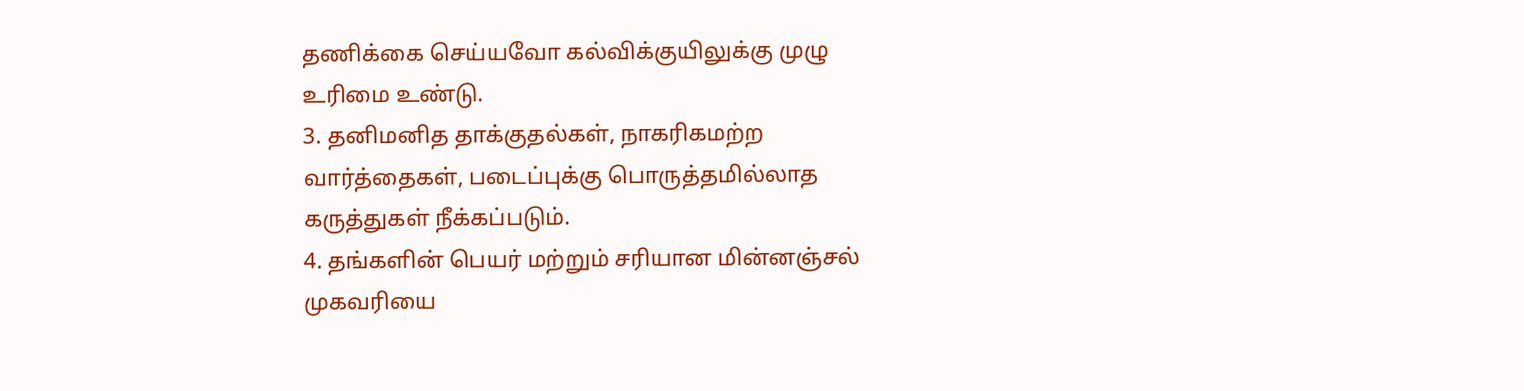தணிக்கை செய்யவோ கல்விக்குயிலுக்கு முழு உரிமை உண்டு.
3. தனிமனித தாக்குதல்கள், நாகரிகமற்ற வார்த்தைகள், படைப்புக்கு பொருத்தமில்லாத கருத்துகள் நீக்கப்படும்.
4. தங்களின் பெயர் மற்றும் சரியான மின்னஞ்சல் முகவரியை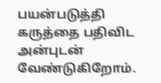பயன்படுத்தி கருத்தை பதிவிட அன்புடன் வேண்டுகிறோம்.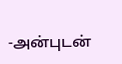-அன்புடன்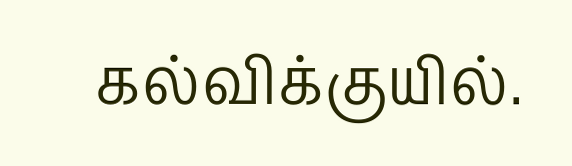கல்விக்குயில்.